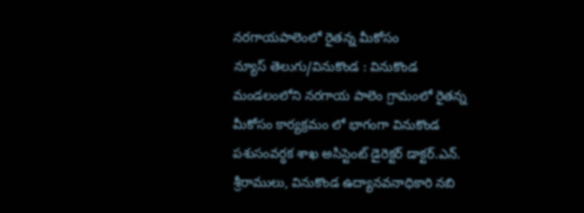నరగాయపాలెంలో రైతన్న మీకోసం
న్యూస్ తెలుగు/వినుకొండ : వినుకొండ మండలంలోని నరగాయ పాలెం గ్రామంలో రైతన్న మీకోసం కార్యక్రమం లో భాగంగా వినుకొండ పశుసంవర్ధక శాఖ అసిస్టెంట్ డైరెక్టర్ డాక్టర్.ఎన్. శ్రీరాములు, వినుకొండ ఉద్యానవనాధికారి నబి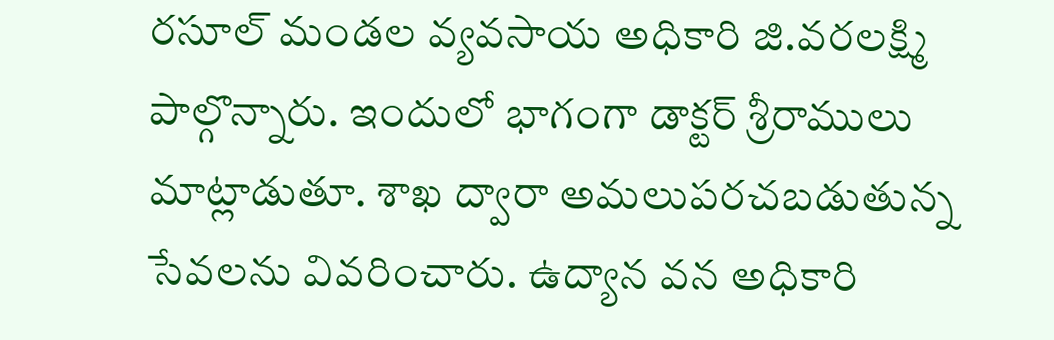రసూల్ మండల వ్యవసాయ అధికారి జి.వరలక్ష్మి పాల్గొన్నారు. ఇందులో భాగంగా డాక్టర్ శ్రీరాములు మాట్లాడుతూ. శాఖ ద్వారా అమలుపరచబడుతున్న సేవలను వివరించారు. ఉద్యాన వన అధికారి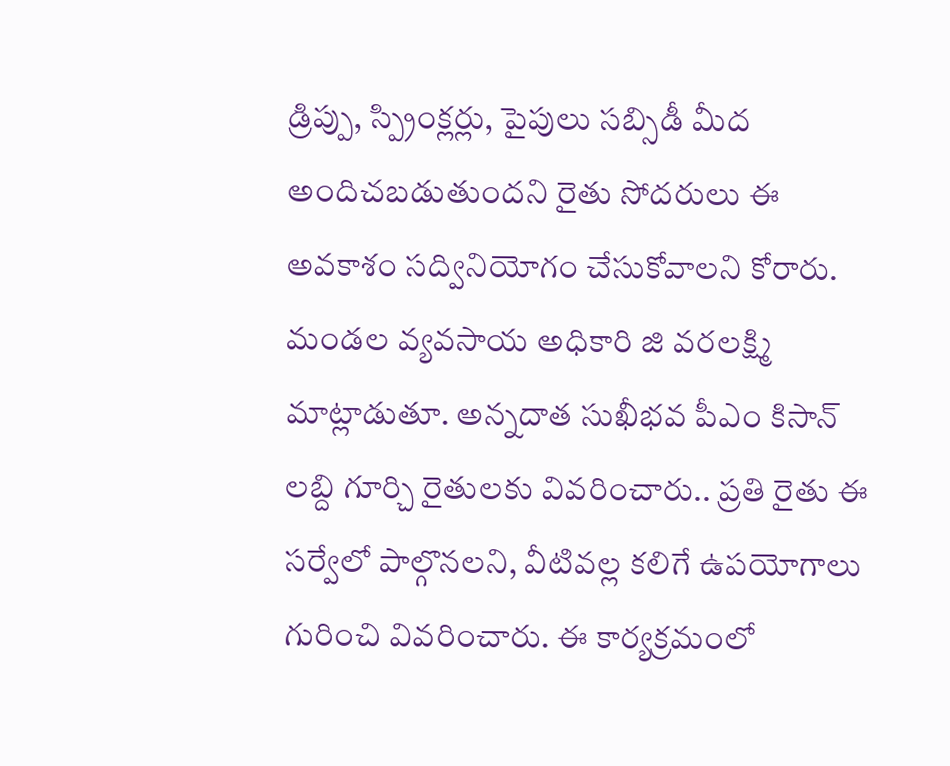డ్రిప్పు, స్ప్రింక్లర్లు, పైపులు సబ్సిడీ మీద అందిచబడుతుందని రైతు సోదరులు ఈ అవకాశం సద్వినియోగం చేసుకోవాలని కోరారు. మండల వ్యవసాయ అధికారి జి వరలక్ష్మి మాట్లాడుతూ. అన్నదాత సుఖీభవ పీఎం కిసాన్ లబ్ది గూర్చి రైతులకు వివరించారు.. ప్రతి రైతు ఈ సర్వేలో పాల్గొనలని, వీటివల్ల కలిగే ఉపయోగాలు గురించి వివరించారు. ఈ కార్యక్రమంలో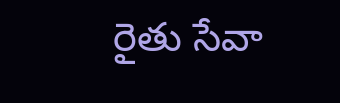రైతు సేవా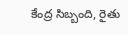కేంద్ర సిబ్బంది, రైతు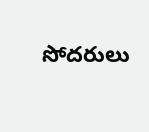సోదరులు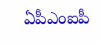ఏపీఎంఐపీ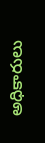అధికారులు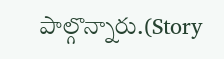పాల్గొన్నారు.(Story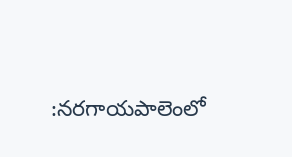:నరగాయపాలెంలో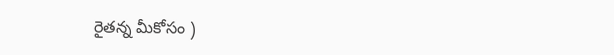రైతన్న మీకోసం )